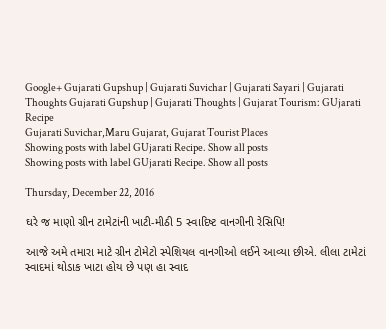Google+ Gujarati Gupshup | Gujarati Suvichar | Gujarati Sayari | Gujarati Thoughts Gujarati Gupshup | Gujarati Thoughts | Gujarat Tourism: GUjarati Recipe
Gujarati Suvichar,Maru Gujarat, Gujarat Tourist Places
Showing posts with label GUjarati Recipe. Show all posts
Showing posts with label GUjarati Recipe. Show all posts

Thursday, December 22, 2016

ઘરે જ માણો ગ્રીન ટામેટાંની ખાટી-મીઠી 5 સ્વાદિષ્ટ વાનગીની રેસિપિ!

આજે અમે તમારા માટે ગ્રીન ટોમેટો સ્પેશિયલ વાનગીઓ લઈને આવ્યા છીએ. લીલા ટામેટાં સ્વાદમાં થોડાક ખાટા હોય છે પણ હા સ્વાદ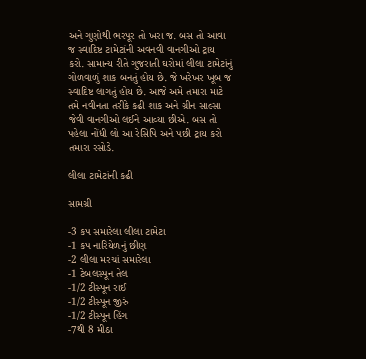અને ગુણોથી ભરપૂર તો ખરા જ. બસ તો આવા જ સ્વાદિષ્ટ ટામેટાંની અવનવી વાનગીઓ ટ્રાય કરો. સામાન્ય રીતે ગુજરાતી ઘરોમાં લીલા ટામેટાંનું ગોળવાળું શાક બનતું હોય છે. જે ખરેખર ખૂબ જ સ્વાદિષ્ટ લાગતું હોય છે. આજે અમે તમારા માટે તમે નવીનતા તરીકે કઢી શાક અને ગ્રીન સાલ્સા જેવી વાનગીઓ લઈને આવ્યા છીએ. બસ તો પહેલા નોંધી લો આ રેસિપિ અને પછી ટ્રાય કરો તમારા રસોડે.

લીલા ટામેટાંની કઢી

સામગ્રી

-3 કપ સમારેલા લીલા ટામેટા
-1 કપ નારિયેળનું છીણ
-2 લીલા મરચાં સમારેલા
-1 ટેબલસ્પૂન તેલ
-1/2 ટીસ્પૂન રાઈ
-1/2 ટીસ્પૂન જીરું
-1/2 ટીસ્પૂન હિંગ
-7થી 8 મીઠા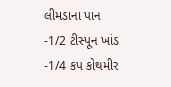લીમડાના પાન
-1/2 ટીસ્પૂન ખાંડ
-1/4 કપ કોથમીર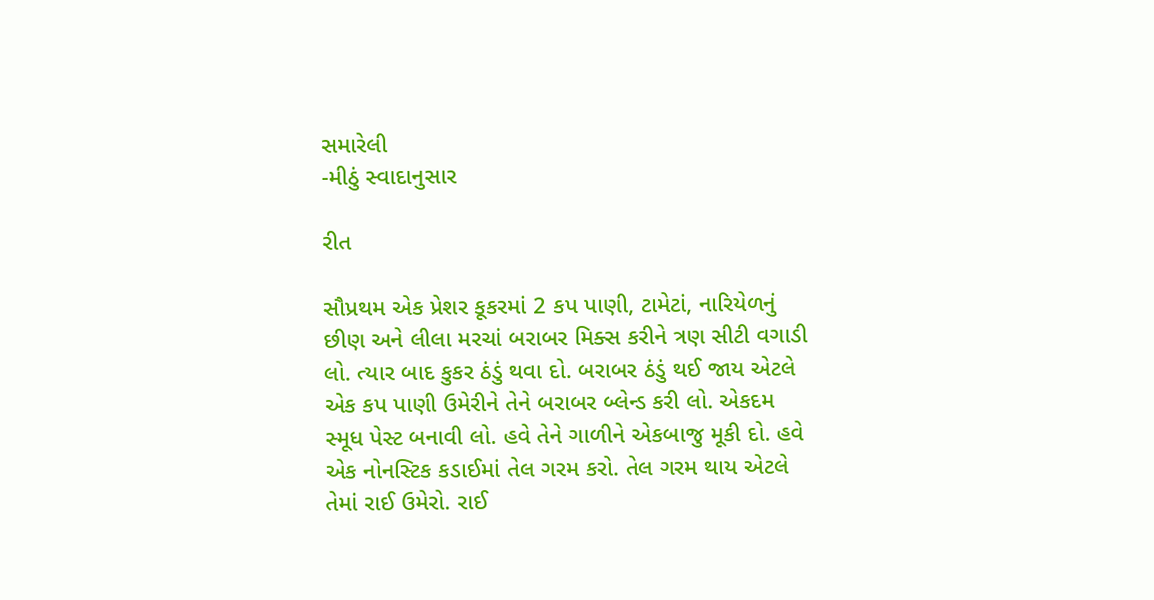સમારેલી
-મીઠું સ્વાદાનુસાર

રીત

સૌપ્રથમ એક પ્રેશર કૂકરમાં 2 કપ પાણી, ટામેટાં, નારિયેળનું છીણ અને લીલા મરચાં બરાબર મિક્સ કરીને ત્રણ સીટી વગાડી લો. ત્યાર બાદ કુકર ઠંડું થવા દો. બરાબર ઠંડું થઈ જાય એટલે એક કપ પાણી ઉમેરીને તેને બરાબર બ્લેન્ડ કરી લો. એકદમ સ્મૂધ પેસ્ટ બનાવી લો. હવે તેને ગાળીને એકબાજુ મૂકી દો. હવે એક નોનસ્ટિક કડાઈમાં તેલ ગરમ કરો. તેલ ગરમ થાય એટલે તેમાં રાઈ ઉમેરો. રાઈ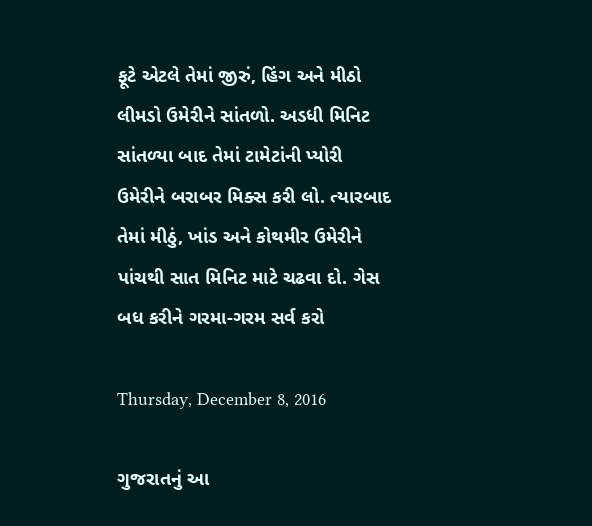ફૂટે એટલે તેમાં જીરું, હિંગ અને મીઠો લીમડો ઉમેરીને સાંતળો. અડધી મિનિટ સાંતળ્યા બાદ તેમાં ટામેટાંની પ્યોરી ઉમેરીને બરાબર મિક્સ કરી લો. ત્યારબાદ તેમાં મીઠું, ખાંડ અને કોથમીર ઉમેરીને પાંચથી સાત મિનિટ માટે ચઢવા દો. ગેસ બધ કરીને ગરમા-ગરમ સર્વ કરો

Thursday, December 8, 2016

ગુજરાતનું આ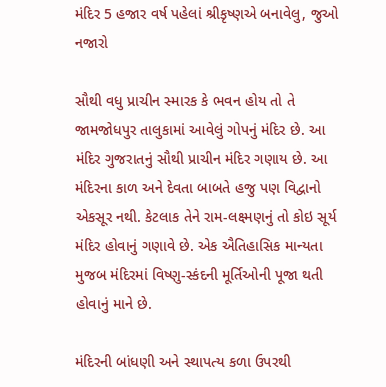મંદિર 5 હજાર વર્ષ પહેલાં શ્રીકૃષ્ણએ બનાવેલુ, જુઓ નજારો

સૌથી વધુ પ્રાચીન સ્મારક કે ભવન હોય તો તે જામજોધપુર તાલુકામાં આવેલું ગોપનું મંદિર છે. આ મંદિર ગુજરાતનું સૌથી પ્રાચીન મંદિર ગણાય છે. આ મંદિરના કાળ અને દેવતા બાબતે હજુ પણ વિદ્વાનો એકસૂર નથી. કેટલાક તેને રામ-લક્ષ્મણનું તો કોઇ સૂર્ય મંદિર હોવાનું ગણાવે છે. એક ઐતિહાસિક માન્યતા મુજબ મંદિરમાં વિષ્ણુ-સ્કંદની મૂર્તિઓની પૂજા થતી હોવાનું માને છે.

મંદિરની બાંધણી અને સ્થાપત્ય કળા ઉપરથી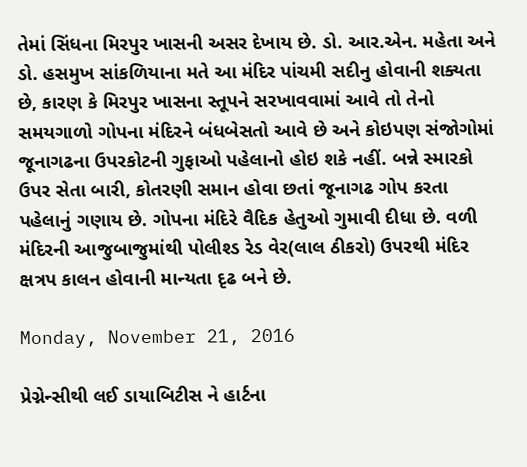તેમાં સિંધના મિરપુર ખાસની અસર દેખાય છે. ડો. આર.એન. મહેતા અને ડો. હસમુખ સાંકળિયાના મતે આ મંદિર પાંચમી સદીનુ હોવાની શક્યતા છે, કારણ કે મિરપુર ખાસના સ્તૂપને સરખાવવામાં આવે તો તેનો સમયગાળો ગોપના મંદિરને બંધબેસતો આવે છે અને કોઇપણ સંજોગોમાં જૂનાગઢના ઉપરકોટની ગુફાઓ પહેલાનો હોઇ શકે નહીં. બન્ને સ્મારકો ઉપર સેતા બારી, કોતરણી સમાન હોવા છતાં જૂનાગઢ ગોપ કરતા પહેલાનું ગણાય છે. ગોપના મંદિરે વૈદિક હેતુઓ ગુમાવી દીધા છે. વળી મંદિરની આજુબાજુમાંથી પોલીશ્ડ રેડ વેર(લાલ ઠીકરો) ઉપરથી મંદિર ક્ષત્રપ કાલન હોવાની માન્યતા દૃઢ બને છે.

Monday, November 21, 2016

પ્રેગ્નેન્સીથી લઈ ડાયાબિટીસ ને હાર્ટના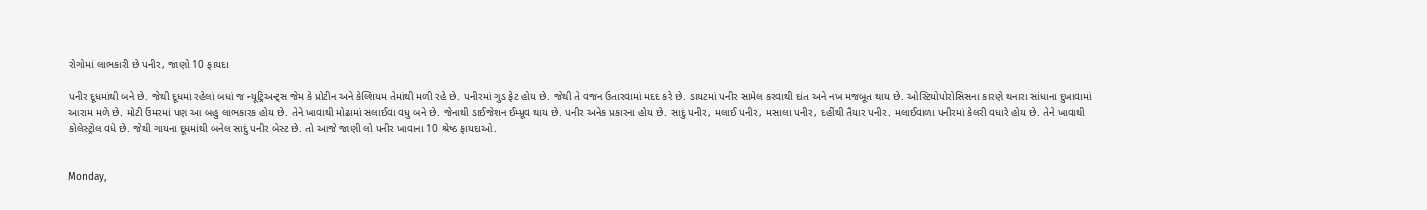રોગોમાં લાભકારી છે પનીર, જાણો 10 ફાયદા

પનીર દૂધમાંથી બને છે. જેથી દૂધમાં રહેલાં બધાં જ ન્યૂટ્રિઅન્ટ્સ જેમ કે પ્રોટીન અને કેલ્શિયમ તેમાંથી મળી રહે છે. પનીરમાં ગુડ ફેટ હોય છે. જેથી તે વજન ઉતારવામાં મદદ કરે છે. ડાયટમાં પનીર સામેલ કરવાથી દાંત અને નખ મજબૂત થાય છે. ઓસ્ટિયોપોરોસિસના કારણે થનારા સાંધાના દુખાવામાં આરામ મળે છે. મોટી ઉંમરમાં પણ આ બહુ લાભકારક હોય છે. તેને ખાવાથી મોઢામાં સલાઈવા વધુ બને છે. જેનાથી ડાઈજેશન ઈમ્પ્રૂવ થાય છે. પનીર અનેક પ્રકારના હોય છે. સાદું પનીર, મલાઈ પનીર, મસાલા પનીર, દહીંથી તૈયાર પનીર. મલાઈવાળા પનીરમાં કેલરી વધારે હોય છે. તેને ખાવાથી કોલેસ્ટ્રોલ વધે છે. જેથી ગાયના દૂધમાંથી બનેલ સાદું પનીર બેસ્ટ છે. તો આજે જાણી લો પનીર ખાવાના 10 શ્રેષ્ઠ ફાયદાઓ.


Monday,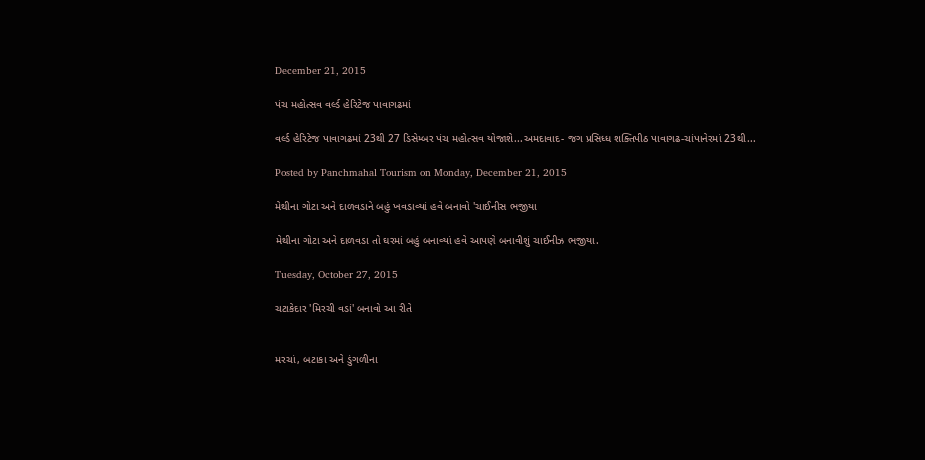December 21, 2015

પંચ મહોત્સવ વર્લ્ડ હેરિટેજ પાવાગઢમાં

વર્લ્ડ હેરિટેજ પાવાગઢમાં 23થી 27 ડિસેમ્બર પંચ મહોત્સવ યોજાશે...અમદાવાદ- જગ પ્રસિધ્ધ શક્તિપીઠ પાવાગઢ-ચાંપાનેરમાં 23થી...

Posted by Panchmahal Tourism on Monday, December 21, 2015

મેથીના ગોટા અને દાળવડાને બહું ખવડાવ્યાં હવે બનાવો 'ચાઈનીસ ભજીયા

મેથીના ગોટા અને દાળવડા તો ઘરમાં બહું બનાવ્યાં હવે આપણે બનાવીશું ચાઈનીઝ ભજીયા.

Tuesday, October 27, 2015

ચટાકેદાર 'મિરચી વડાં' બનાવો આ રીતે


મરચાં, બટાકા અને ડુંગળીના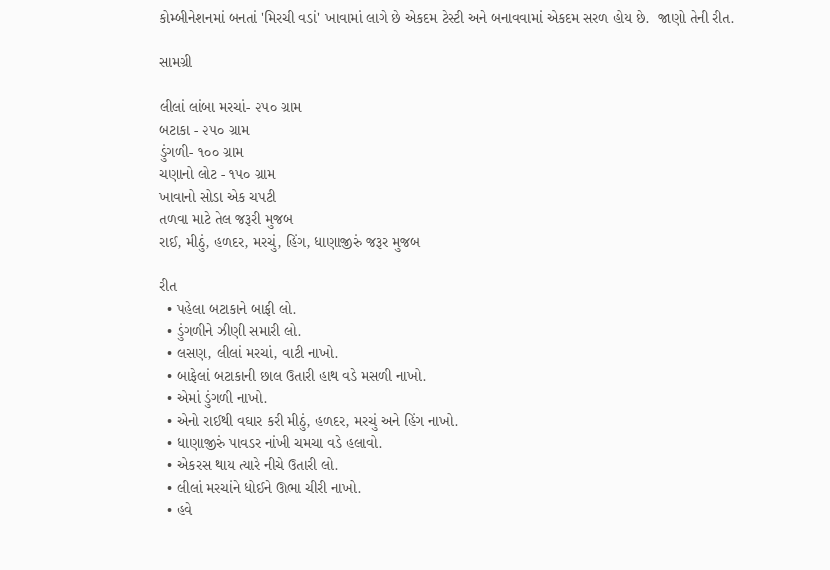કોમ્બીનેશનમાં બનતાં 'મિરચી વડાં' ખાવામાં લાગે છે એકદમ ટેસ્ટી અને બનાવવામાં એકદમ સરળ હોય છે.  જાણો તેની રીત.

સામગ્રી

લીલાં લાંબા મરચાં- ૨૫૦ ગ્રામ
બટાકા - ૨૫૦ ગ્રામ
ડુંગળી- ૧૦૦ ગ્રામ
ચણાનો લોટ - ૧૫૦ ગ્રામ
ખાવાનો સોડા એક ચપટી
તળવા માટે તેલ જરૂરી મુજબ
રાઈ, મીઠું, હળદર, મરચું, હિંગ, ધાણાજીરું જરૂર મુજબ

રીત
  • પહેલા બટાકાને બાફી લો.
  • ડુંગળીને ઝીણી સમારી લો.
  • લસણ, લીલાં મરચાં, વાટી નાખો.
  • બાફેલાં બટાકાની છાલ ઉતારી હાથ વડે મસળી નાખો.
  • એમાં ડુંગળી નાખો.
  • એનો રાઈથી વઘાર કરી મીઠું, હળદર, મરચું અને હિંગ નાખો.
  • ધાણાજીરું પાવડર નાંખી ચમચા વડે હલાવો.
  • એકરસ થાય ત્યારે નીચે ઉતારી લો.
  • લીલાં મરચાંને ધોઈને ઊભા ચીરી નાખો.
  • હવે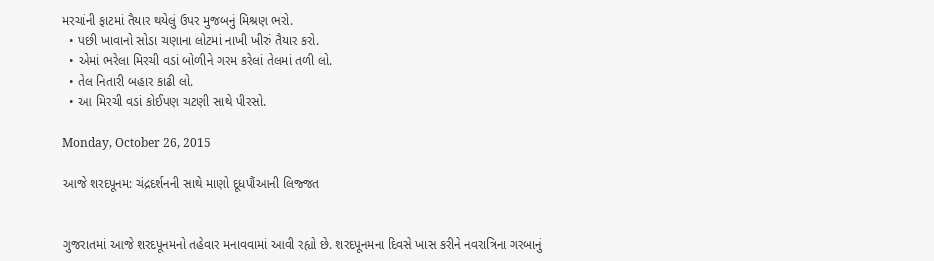મરચાંની ફાટમાં તૈયાર થયેલું ઉપર મુજબનું મિશ્રણ ભરો.
  • પછી ખાવાનો સોડા ચણાના લોટમાં નાખી ખીરું તૈયાર કરો.
  • એમાં ભરેલા મિરચી વડાં બોળીને ગરમ કરેલાં તેલમાં તળી લો.
  • તેલ નિતારી બહાર કાઢી લો.
  • આ મિરચી વડાં કોઈપણ ચટણી સાથે પીરસો.

Monday, October 26, 2015

આજે શરદપૂનમ: ચંદ્રદર્શનની સાથે માણો દૂધપૌંઆની લિજ્જત


ગુજરાતમાં આજે શરદપૂનમનો તહેવાર મનાવવામાં આવી રહ્યો છે. શરદપૂનમના દિવસે ખાસ કરીને નવરાત્રિના ગરબાનું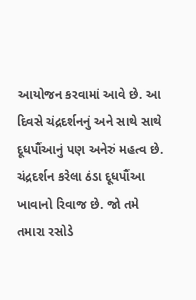આયોજન કરવામાં આવે છે. આ દિવસે ચંદ્રદર્શનનું અને સાથે સાથે દૂધપૌંઆનું પણ અનેરું મહત્વ છે. ચંદ્રદર્શન કરેલા ઠંડા દૂધપૌંઆ ખાવાનો રિવાજ છે. જો તમે તમારા રસોડે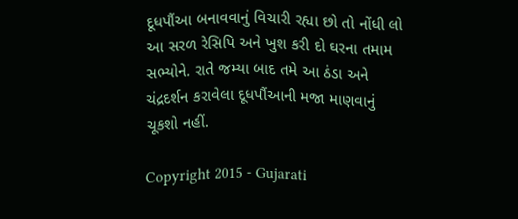દૂધપૌંઆ બનાવવાનું વિચારી રહ્યા છો તો નોંધી લો આ સરળ રેસિપિ અને ખુશ કરી દો ઘરના તમામ સભ્યોને. રાતે જમ્યા બાદ તમે આ ઠંડા અને ચંદ્રદર્શન કરાવેલા દૂધપૌંઆની મજા માણવાનું ચૂકશો નહીં.

Copyright 2015 - Gujarati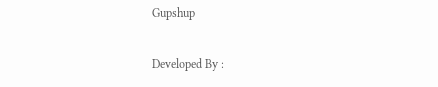Gupshup

Developed By :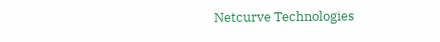Netcurve Technologies